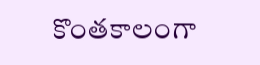కొంతకాలంగా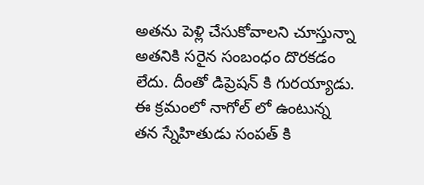అతను పెళ్లి చేసుకోవాలని చూస్తున్నా అతనికి సరైన సంబంధం దొరకడం లేదు. దీంతో డిప్రెషన్ కి గురయ్యాడు. ఈ క్రమంలో నాగోల్ లో ఉంటున్న తన స్నేహితుడు సంపత్ కి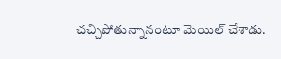చచ్చిపోతున్నానంటూ మెయిల్ చేశాడు.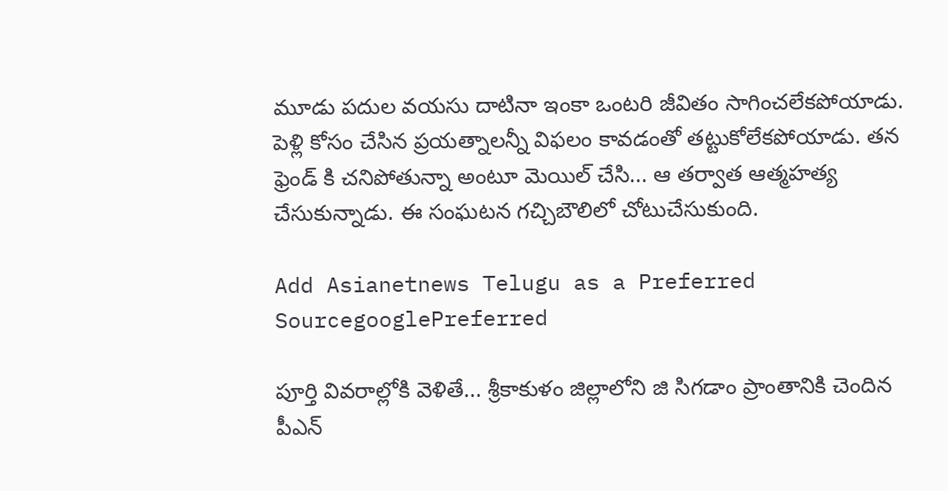మూడు పదుల వయసు దాటినా ఇంకా ఒంటరి జీవితం సాగించలేకపోయాడు. పెళ్లి కోసం చేసిన ప్రయత్నాలన్నీ విఫలం కావడంతో తట్టుకోలేకపోయాడు. తన ఫ్రెండ్ కి చనిపోతున్నా అంటూ మెయిల్ చేసి... ఆ తర్వాత ఆత్మహత్య చేసుకున్నాడు. ఈ సంఘటన గచ్చిబౌలిలో చోటుచేసుకుంది.

Add Asianetnews Telugu as a Preferred SourcegooglePreferred

పూర్తి వివరాల్లోకి వెళితే... శ్రీకాకుళం జిల్లాలోని జి సిగడాం ప్రాంతానికి చెందిన పీఎన్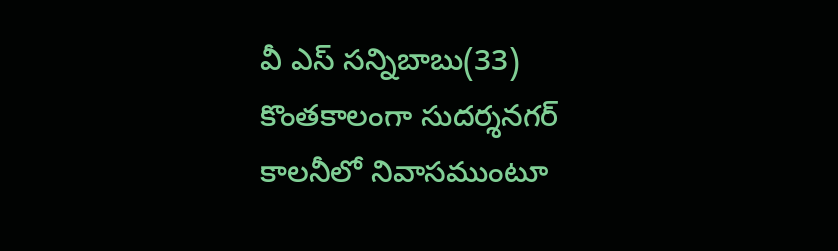వీ ఎస్ సన్నిబాబు(33) కొంతకాలంగా సుదర్శనగర్ కాలనీలో నివాసముంటూ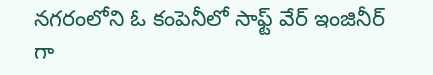నగరంలోని ఓ కంపెనీలో సాఫ్ట్ వేర్ ఇంజినీర్ గా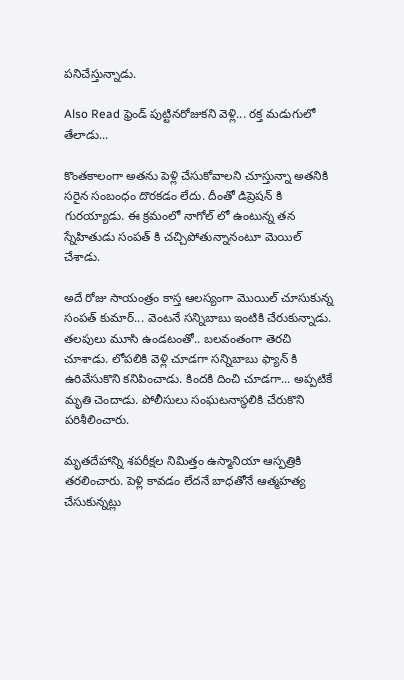పనిచేస్తున్నాడు.

Also Read ఫ్రెండ్ పుట్టినరోజుకని వెళ్లి... రక్త మడుగులో తేలాడు...

కొంతకాలంగా అతను పెళ్లి చేసుకోవాలని చూస్తున్నా అతనికి సరైన సంబంధం దొరకడం లేదు. దీంతో డిప్రెషన్ కి గురయ్యాడు. ఈ క్రమంలో నాగోల్ లో ఉంటున్న తన స్నేహితుడు సంపత్ కి చచ్చిపోతున్నానంటూ మెయిల్ చేశాడు.

అదే రోజు సాయంత్రం కాస్త ఆలస్యంగా మొయిల్ చూసుకున్న సంపత్ కుమార్... వెంటనే సన్నిబాబు ఇంటికి చేరుకున్నాడు. తలపులు మూసి ఉండటంతో.. బలవంతంగా తెరచి చూశాడు. లోపలికి వెళ్లి చూడగా సన్నిబాబు ఫ్యాన్ కి ఉరివేసుకొని కనిపించాడు. కిందకి దించి చూడగా... అప్పటికే మృతి చెందాడు. పోలీసులు సంఘటనాస్థలికి చేరుకొని పరిశీలించారు.

మృతదేహాన్ని శపరీక్షల నిమిత్తం ఉస్మానియా ఆస్పత్రికి తరలించారు. పెళ్లి కావడం లేదనే బాధతోనే ఆత్మహత్య చేసుకున్నట్లు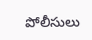పోలీసులు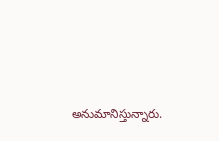అనుమానిస్తున్నారు.